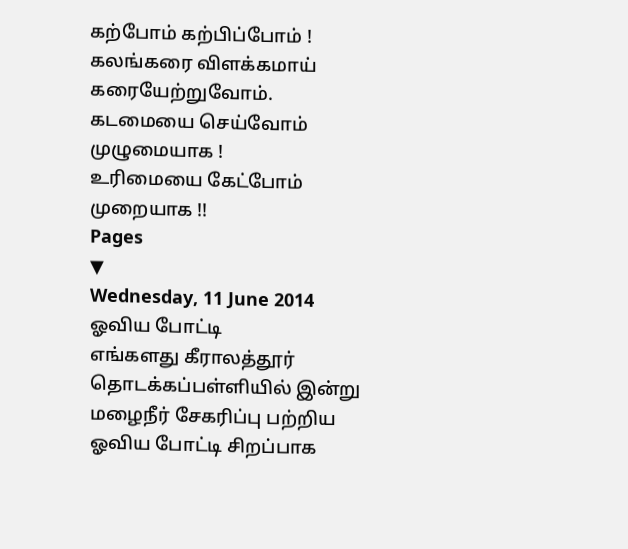கற்போம் கற்பிப்போம் ! கலங்கரை விளக்கமாய் கரையேற்றுவோம்.
கடமையை செய்வோம் முழுமையாக !
உரிமையை கேட்போம் முறையாக !!
Pages
▼
Wednesday, 11 June 2014
ஓவிய போட்டி
எங்களது கீராலத்தூர் தொடக்கப்பள்ளியில் இன்று மழைநீர் சேகரிப்பு பற்றிய ஓவிய போட்டி சிறப்பாக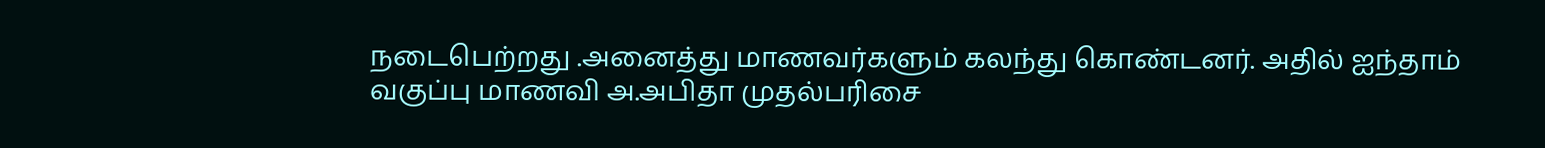நடைபெற்றது .அனைத்து மாணவர்களும் கலந்து கொண்டனர். அதில் ஐந்தாம் வகுப்பு மாணவி அ.அபிதா முதல்பரிசை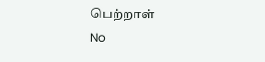பெற்றாள்
No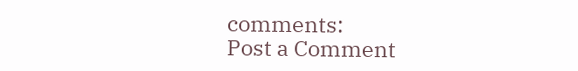comments:
Post a Comment